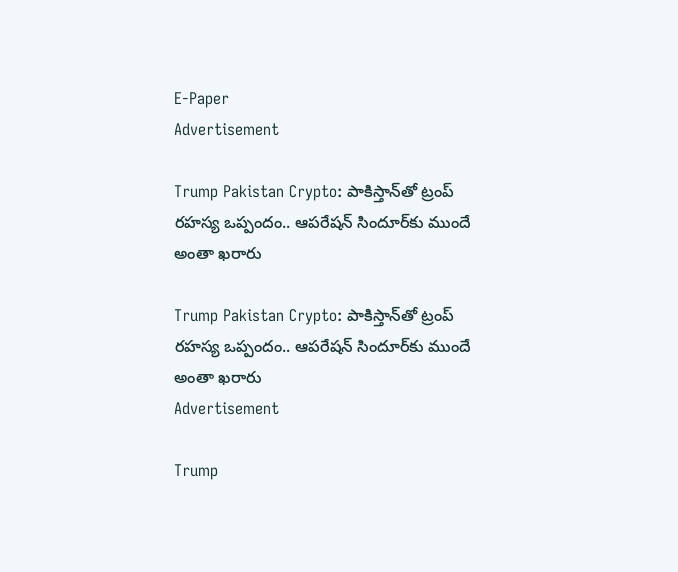E-Paper
Advertisement

Trump Pakistan Crypto: పాకిస్తాన్‌తో ట్రంప్ రహస్య ఒప్పందం.. ఆపరేషన్ సిందూర్‌కు ముందే అంతా ఖరారు

Trump Pakistan Crypto: పాకిస్తాన్‌తో ట్రంప్ రహస్య ఒప్పందం.. ఆపరేషన్ సిందూర్‌కు ముందే అంతా ఖరారు
Advertisement

Trump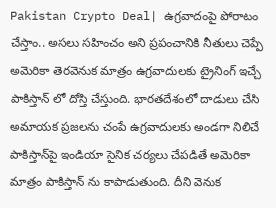Pakistan Crypto Deal| ఉగ్రవాదంపై పోరాటం చేస్తాం.. అసలు సహించం అని ప్రపంచానికి నీతులు చెప్పే అమెరికా తెరవెనుక మాత్రం ఉగ్రవాదులకు ట్రైనింగ్ ఇచ్చే పాకిస్తాన్ లో దోస్తి చేస్తుంది. భారతదేశంలో దాడులు చేసి అమాయక ప్రజలను చంపే ఉగ్రవాదులకు అండగా నిలిచే పాకిస్తాన్‌పై ఇండియా సైనిక చర్యలు చేపడితే అమెరికా మాత్రం పాకిస్తాన్ ను కాపాడుతుంది. దీని వెనుక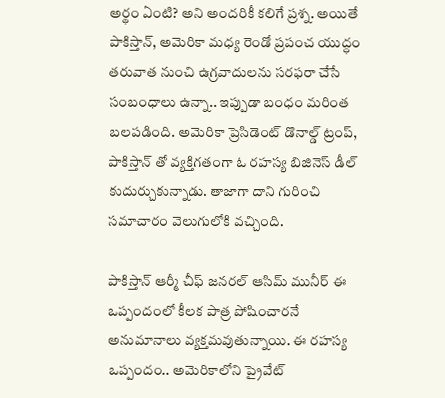అర్థం ఏంటి? అని అందరికీ కలిగే ప్రశ్న. అయితే పాకిస్తాన్, అమెరికా మధ్య రెండో ప్రపంచ యుద్ధం తరువాత నుంచి ఉగ్రవాదులను సరఫరా చేసే సంబంధాలు ఉన్నా.. ఇప్పుడా బంధం మరింత బలపడింది. అమెరికా ప్రెసిడెంట్ డొనాల్డ్ ట్రంప్, పాకిస్తాన్ తో వ్యక్తిగతంగా ఓ రహస్య బిజినెస్ డీల్ కుదుర్చుకున్నాడు. తాజాగా దాని గురించి సమాచారం వెలుగులోకి వచ్చింది.

పాకిస్తాన్ ఆర్మీ చీఫ్ జనరల్ ఆసిమ్ మునీర్ ఈ ఒప్పందంలో కీలక పాత్ర పోషించారనే అనుమానాలు వ్యక్తమవుతున్నాయి. ఈ రహస్య ఒప్పందం.. అమెరికాలోని ప్రైవేట్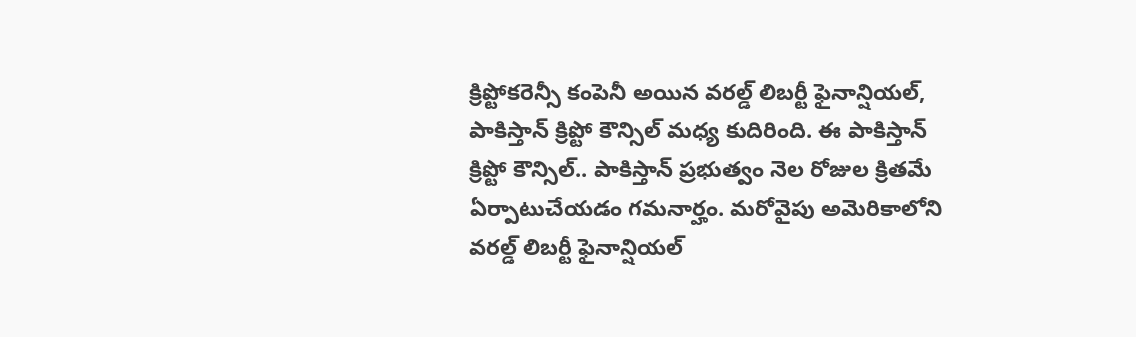క్రిప్టోకరెన్సీ కంపెనీ అయిన వరల్డ్ లిబర్టీ ఫైనాన్షియల్, పాకిస్తాన్ క్రిప్టో కౌన్సిల్ మధ్య కుదిరింది. ఈ పాకిస్తాన్ క్రిప్టో కౌన్సిల్.. పాకిస్తాన్ ప్రభుత్వం నెల రోజుల క్రితమే ఏర్పాటుచేయడం గమనార్హం. మరోవైపు అమెరికాలోని వరల్డ్ లిబర్టీ ఫైనాన్షియల్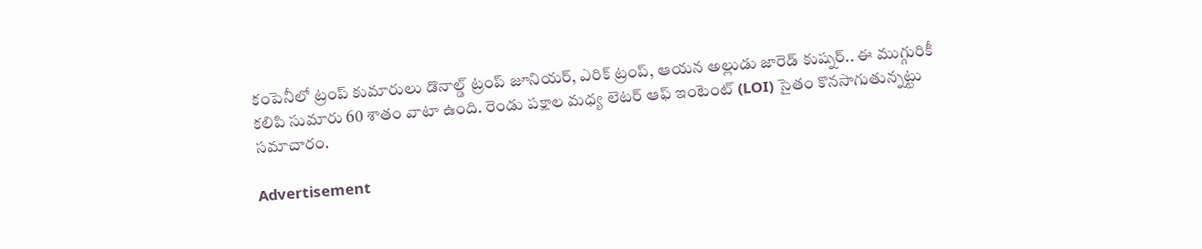కంపెనీలో ట్రంప్ కుమారులు డొనాల్డ్ ట్రంప్ జూనియర్, ఎరిక్ ట్రంప్, ఆయన అల్లుడు జారెడ్ కుష్నర్.. ఈ ముగ్గురికీ కలిపి సుమారు 60 శాతం వాటా ఉంది. రెండు పక్షాల మధ్య లెటర్ ఆఫ్ ఇంటెంట్ (LOI) సైతం కొనసాగుతున్నట్టు సమాచారం.

Advertisement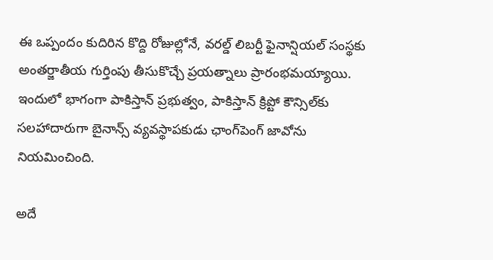ఈ ఒప్పందం కుదిరిన కొద్ది రోజుల్లోనే, వరల్డ్ లిబర్టీ ఫైనాన్షియల్ సంస్థకు అంతర్జాతీయ గుర్తింపు తీసుకొచ్చే ప్రయత్నాలు ప్రారంభమయ్యాయి. ఇందులో భాగంగా పాకిస్తాన్ ప్రభుత్వం, పాకిస్తాన్ క్రిప్టో కౌన్సిల్‌కు సలహాదారుగా బైనాన్స్ వ్యవస్థాపకుడు ఛాంగ్‌పెంగ్ జావోను నియమించింది.

అదే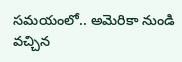సమయంలో.. అమెరికా నుండి వచ్చిన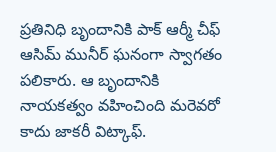ప్రతినిధి బృందానికి పాక్ ఆర్మీ చీఫ్ ఆసిమ్ మునీర్ ఘనంగా స్వాగతం పలికారు. ఆ బృందానికి నాయకత్వం వహించింది మరెవరో కాదు జాకరీ విట్కాఫ్.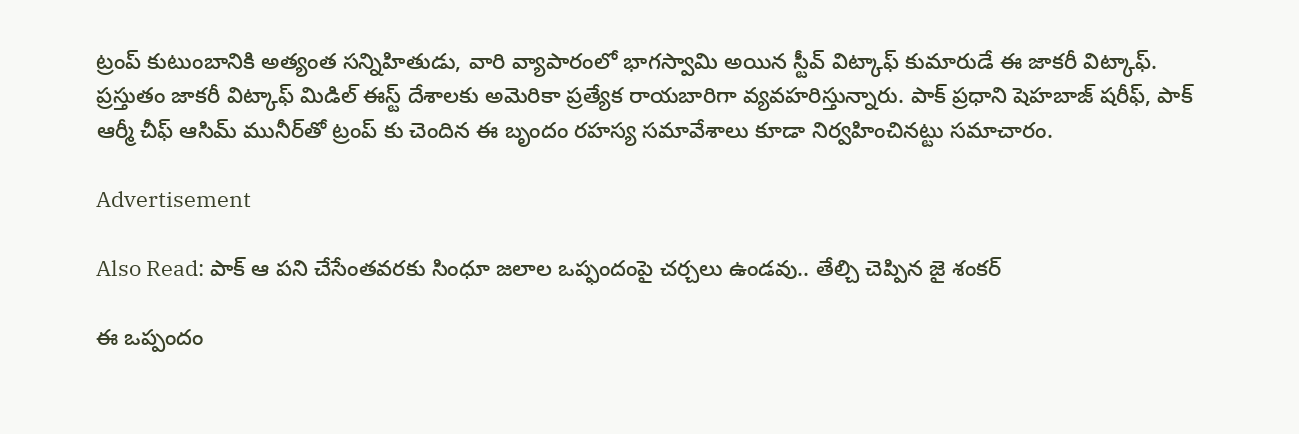ట్రంప్ కుటుంబానికి అత్యంత సన్నిహితుడు, వారి వ్యాపారంలో భాగస్వామి అయిన స్టీవ్ విట్కాఫ్ కుమారుడే ఈ జాకరీ విట్కాఫ్. ప్రస్తుతం జాకరీ విట్కాఫ్ మిడిల్ ఈస్ట్ దేశాలకు అమెరికా ప్రత్యేక రాయబారిగా వ్యవహరిస్తున్నారు. పాక్ ప్రధాని షెహబాజ్ షరీఫ్, పాక్ ఆర్మీ చీఫ్ ఆసిమ్ మునీర్‌తో ట్రంప్ కు చెందిన ఈ బృందం రహస్య సమావేశాలు కూడా నిర్వహించినట్టు సమాచారం.

Advertisement

Also Read: పాక్ ఆ పని చేసేంతవరకు సింధూ జలాల ఒప్ఫందంపై చర్చలు ఉండవు.. తేల్చి చెప్పిన జై శంకర్

ఈ ఒప్పందం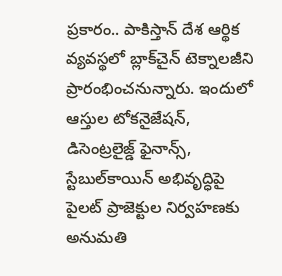ప్రకారం.. పాకిస్తాన్ దేశ ఆర్థిక వ్యవస్థలో బ్లాక్‌చైన్ టెక్నాలజీని ప్రారంభించనున్నారు. ఇందులో ఆస్తుల టోకనైజేషన్, డిసెంట్రలైజ్డ్ ఫైనాన్స్, స్టేబుల్‌కాయిన్ అభివృద్ధిపై పైలట్ ప్రాజెక్టుల నిర్వహణకు అనుమతి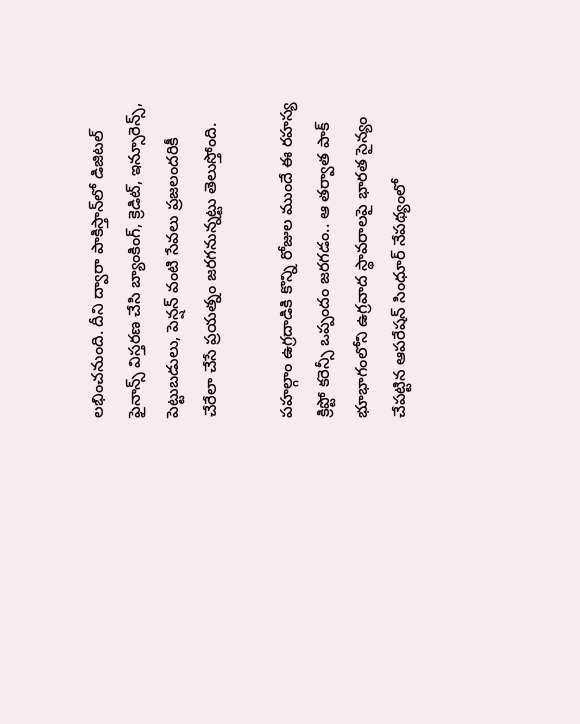లభించనుంది. దీని ద్వారా పాకిస్తాన్‌లో డిజిటల్ ఫైనాన్స్ విస్తరణ చేసి బ్యాంకింగ్, క్రెడిట్, ఇన్సూరెన్స్, పెట్టుబడులు, పెన్షన్ వంటి సేవలు ప్రజలందరికీ చేరేలా చేసే ప్రయత్నం జరగనున్నట్టు తెలుస్తోంది.

పహల్గాం ఉగ్రదాడికి కొన్ని రోజుల ముందే ఈ రహస్య క్రిప్టో కరెన్సీ ఒప్పందం జరగడం.. ఆ తర్వాత పాక్ భూభాగంలోని ఉగ్రవాద స్థావరాలపై భారత సైన్యం చేపట్టిన ఆపరేషన్ సింధూర్ నేపథ్యంలో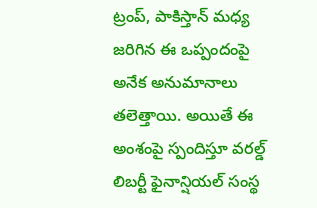ట్రంప్, పాకిస్తాన్ మధ్య జరిగిన ఈ ఒప్పందంపై అనేక అనుమానాలు తలెత్తాయి. అయితే ఈ అంశంపై స్పందిస్తూ వరల్డ్ లిబర్టీ ఫైనాన్షియల్ సంస్థ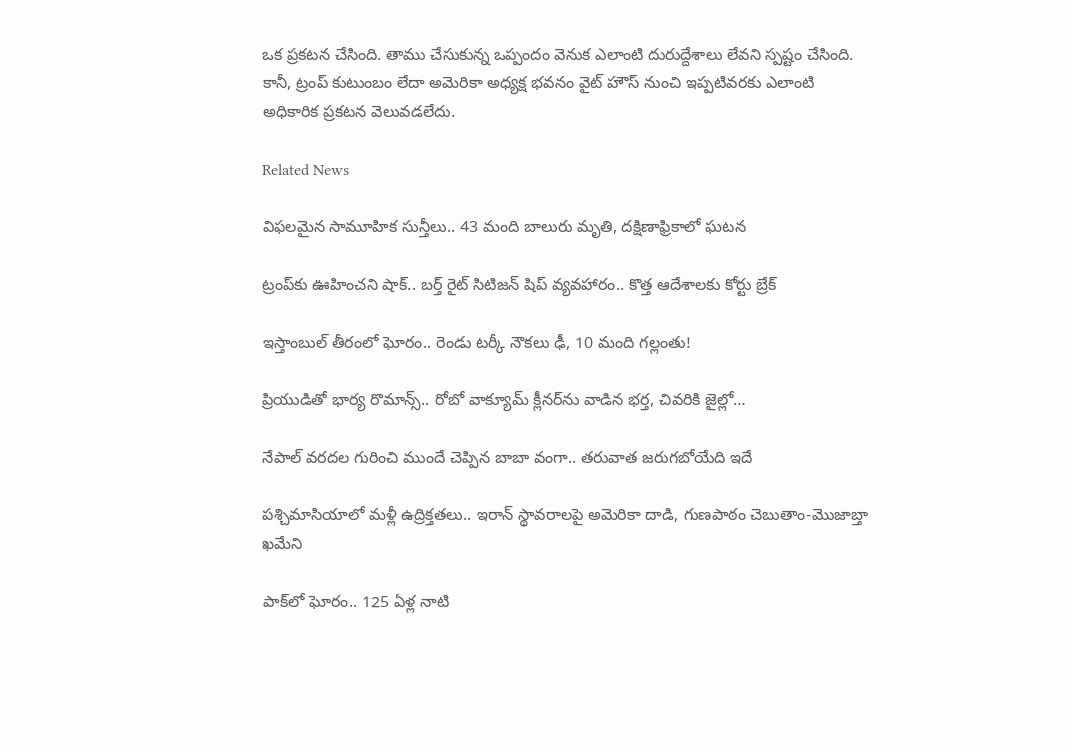ఒక ప్రకటన చేసింది. తాము చేసుకున్న ఒప్పందం వెనుక ఎలాంటి దురుద్దేశాలు లేవని స్పష్టం చేసింది. కానీ, ట్రంప్ కుటుంబం లేదా అమెరికా అధ్యక్ష భవనం వైట్ హౌస్ నుంచి ఇప్పటివరకు ఎలాంటి అధికారిక ప్రకటన వెలువడలేదు.

Related News

విఫలమైన సామూహిక సున్తీలు.. 43 మంది బాలురు మృతి, దక్షిణాఫ్రికాలో ఘటన

ట్రంప్‌‌కు ఊహించని షాక్‌.. బర్త్ రైట్ సిటిజన్ షిప్ వ్యవహారం.. కొత్త ఆదేశాలకు కోర్టు బ్రేక్

ఇస్తాంబుల్ తీరంలో ఘోరం.. రెండు టర్కీ నౌకలు ఢీ, 10 మంది గల్లంతు!

ప్రియుడితో భార్య రొమాన్స్.. రోబో వాక్యూమ్ క్లీనర్‌ను వాడిన భర్త, చివరికి జైల్లో…

నేపాల్ వరదల గురించి ముందే చెప్పిన బాబా వంగా.. తరువాత జరుగబోయేది ఇదే

పశ్చిమాసియాలో మళ్లీ ఉద్రిక్తతలు.. ఇరాన్ స్థావరాలపై అమెరికా దాడి, గుణపాఠం చెబుతాం-మొజాబ్తా ఖమేని

పాక్‌లో ఘోరం.. 125 ఏళ్ల నాటి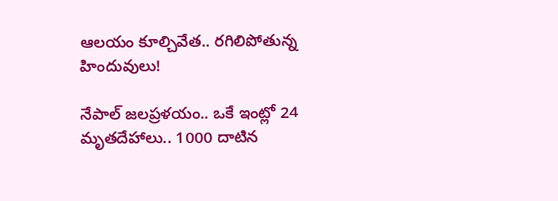ఆలయం కూల్చివేత.. రగిలిపోతున్న హిందువులు!

నేపాల్ జలప్రళయం.. ఒకే ఇంట్లో 24 మృతదేహాలు.. 1000 దాటిన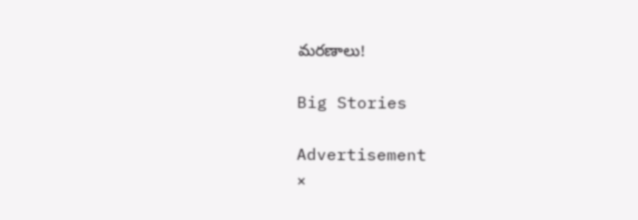మరణాలు!

Big Stories

Advertisement
×